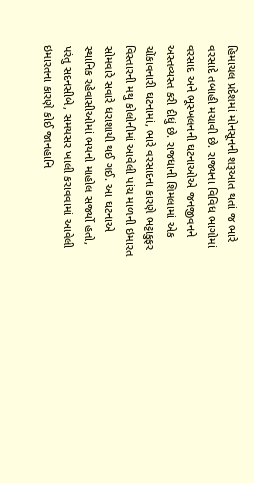હિમાચલ પ્રદેશમાં મોનસૂનની શરૂઆત થતાં જ ભારે વરસાદે તબાહી મચાવી છે. રાજ્યના વિવિધ ભાગોમાં વરસાદ અને ભૂસ્ખલનની ઘટનાઓએ જનજીવનને અસ્તવ્યસ્ત કરી દીધું છે. રાજધાની શિમલામાં એક ચોંકાવનારી ઘટનામાં, ભારે વરસાદના કારણે ભટ્ટાકુફર વિસ્તારની મથુ કોલોનીમાં આવેલી પાંચ માળની ઇમારત સોમવારે સવારે ધરાશાયી થઈ ગઈ. આ ઘટનાએ સ્થાનિક રહેવાસીઓમાં ભયનો માહોલ સર્જ્યો હતો, પરંતુ સદનસીબે, સમયસર ખાલી કરાવવામાં આવેલી ઇમારતના કારણે કોઈ જાનહાનિ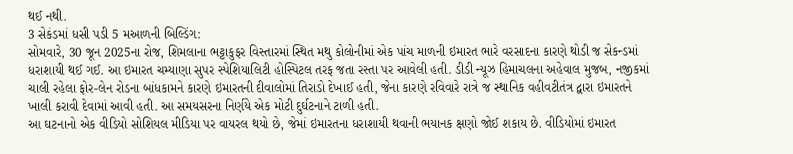થઈ નથી.
3 સેકંડમાં ધસી પડી 5 મઆળની બિલ્ડિંગ:
સોમવારે, 30 જૂન 2025ના રોજ, શિમલાના ભટ્ટાકુફર વિસ્તારમાં સ્થિત મથુ કોલોનીમાં એક પાંચ માળની ઇમારત ભારે વરસાદના કારણે થોડી જ સેકન્ડમાં ધરાશાયી થઈ ગઈ. આ ઇમારત ચમ્યાણા સુપર સ્પેશિયાલિટી હોસ્પિટલ તરફ જતા રસ્તા પર આવેલી હતી. ડીડી ન્યૂઝ હિમાચલના અહેવાલ મુજબ, નજીકમાં ચાલી રહેલા ફોર-લેન રોડના બાંધકામને કારણે ઇમારતની દીવાલોમાં તિરાડો દેખાઈ હતી, જેના કારણે રવિવારે રાત્રે જ સ્થાનિક વહીવટીતંત્ર દ્વારા ઇમારતને ખાલી કરાવી દેવામાં આવી હતી. આ સમયસરના નિર્ણયે એક મોટી દુર્ઘટનાને ટાળી હતી.
આ ઘટનાનો એક વીડિયો સોશિયલ મીડિયા પર વાયરલ થયો છે, જેમાં ઇમારતના ધરાશાયી થવાની ભયાનક ક્ષણો જોઈ શકાય છે. વીડિયોમાં ઇમારત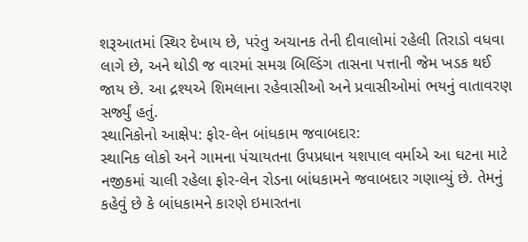શરૂઆતમાં સ્થિર દેખાય છે, પરંતુ અચાનક તેની દીવાલોમાં રહેલી તિરાડો વધવા લાગે છે, અને થોડી જ વારમાં સમગ્ર બિલ્ડિંગ તાસના પત્તાની જેમ ખડક થઈ જાય છે. આ દ્રશ્યએ શિમલાના રહેવાસીઓ અને પ્રવાસીઓમાં ભયનું વાતાવરણ સર્જ્યું હતું.
સ્થાનિકોનો આક્ષેપ: ફોર-લેન બાંધકામ જવાબદાર:
સ્થાનિક લોકો અને ગામના પંચાયતના ઉપપ્રધાન યશપાલ વર્માએ આ ઘટના માટે નજીકમાં ચાલી રહેલા ફોર-લેન રોડના બાંધકામને જવાબદાર ગણાવ્યું છે. તેમનું કહેવું છે કે બાંધકામને કારણે ઇમારતના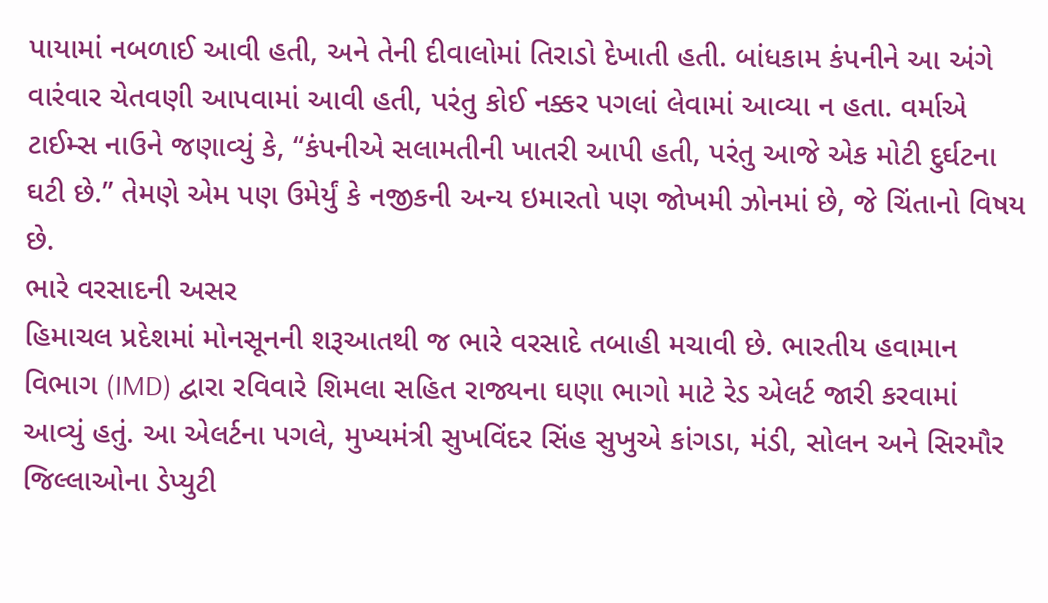પાયામાં નબળાઈ આવી હતી, અને તેની દીવાલોમાં તિરાડો દેખાતી હતી. બાંધકામ કંપનીને આ અંગે વારંવાર ચેતવણી આપવામાં આવી હતી, પરંતુ કોઈ નક્કર પગલાં લેવામાં આવ્યા ન હતા. વર્માએ ટાઈમ્સ નાઉને જણાવ્યું કે, “કંપનીએ સલામતીની ખાતરી આપી હતી, પરંતુ આજે એક મોટી દુર્ઘટના ઘટી છે.” તેમણે એમ પણ ઉમેર્યું કે નજીકની અન્ય ઇમારતો પણ જોખમી ઝોનમાં છે, જે ચિંતાનો વિષય છે.
ભારે વરસાદની અસર
હિમાચલ પ્રદેશમાં મોનસૂનની શરૂઆતથી જ ભારે વરસાદે તબાહી મચાવી છે. ભારતીય હવામાન વિભાગ (IMD) દ્વારા રવિવારે શિમલા સહિત રાજ્યના ઘણા ભાગો માટે રેડ એલર્ટ જારી કરવામાં આવ્યું હતું. આ એલર્ટના પગલે, મુખ્યમંત્રી સુખવિંદર સિંહ સુખુએ કાંગડા, મંડી, સોલન અને સિરમૌર જિલ્લાઓના ડેપ્યુટી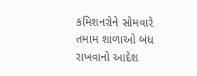કમિશનરોને સોમવારે તમામ શાળાઓ બંધ રાખવાનો આદેશ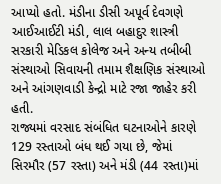આપ્યો હતો. મંડીના ડીસી અપૂર્વ દેવગણે આઈઆઈટી મંડી, લાલ બહાદુર શાસ્ત્રી સરકારી મેડિકલ કોલેજ અને અન્ય તબીબી સંસ્થાઓ સિવાયની તમામ શૈક્ષણિક સંસ્થાઓ અને આંગણવાડી કેન્દ્રો માટે રજા જાહેર કરી હતી.
રાજ્યમાં વરસાદ સંબંધિત ઘટનાઓને કારણે 129 રસ્તાઓ બંધ થઈ ગયા છે, જેમાં સિરમૌર (57 રસ્તા) અને મંડી (44 રસ્તા)માં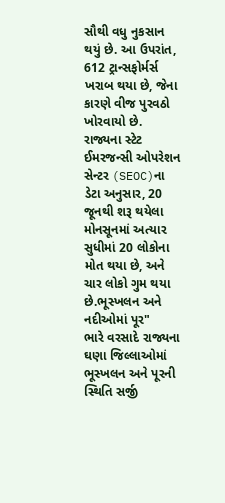સૌથી વધુ નુકસાન થયું છે. આ ઉપરાંત, 612 ટ્રાન્સફોર્મર્સ ખરાબ થયા છે, જેના કારણે વીજ પુરવઠો ખોરવાયો છે. રાજ્યના સ્ટેટ ઈમરજન્સી ઓપરેશન સેન્ટર (SEOC)ના ડેટા અનુસાર, 20 જૂનથી શરૂ થયેલા મોનસૂનમાં અત્યાર સુધીમાં 20 લોકોના મોત થયા છે, અને ચાર લોકો ગુમ થયા છે.ભૂસ્ખલન અને નદીઓમાં પૂર"
ભારે વરસાદે રાજ્યના ઘણા જિલ્લાઓમાં ભૂસ્ખલન અને પૂરની સ્થિતિ સર્જી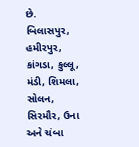છે. બિલાસપુર, હમીરપુર, કાંગડા, કુલ્લૂ, મંડી, શિમલા, સોલન, સિરમૌર, ઉના અને ચંબા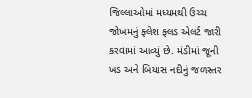જિલ્લાઓમાં મધ્યમથી ઉચ્ચ જોખમનું ફ્લેશ ફ્લડ એલર્ટ જારી કરવામાં આવ્યું છે. મંડીમાં જૂની ખડ અને બિયાસ નદીનું જળસ્તર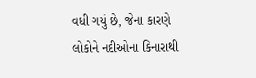વધી ગયું છે, જેના કારણે લોકોને નદીઓના કિનારાથી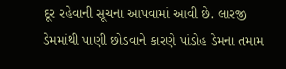દૂર રહેવાની સૂચના આપવામાં આવી છે. લારજી ડેમમાંથી પાણી છોડવાને કારણે પાંડોહ ડેમના તમામ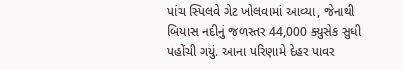પાંચ સ્પિલવે ગેટ ખોલવામાં આવ્યા, જેનાથી બિયાસ નદીનું જળસ્તર 44,000 ક્યુસેક સુધી પહોંચી ગયું. આના પરિણામે દેહર પાવર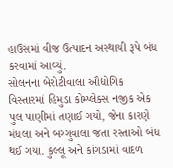હાઉસમાં વીજ ઉત્પાદન અસ્થાયી રૂપે બંધ કરવામાં આવ્યું.
સોલનના બેરોટીવાલા ઔદ્યોગિક વિસ્તારમાં હિમુડા કોમ્પ્લેક્સ નજીક એક પુલ પાણીમાં તણાઈ ગયો, જેના કારણે મંધલા અને બગ્ગુવાલા જતા રસ્તાઓ બંધ થઈ ગયા. કુલ્લૂ અને કાંગડામાં વાદળ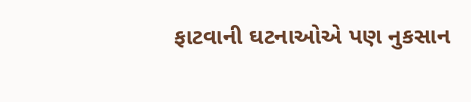ફાટવાની ઘટનાઓએ પણ નુકસાન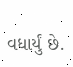વધાર્યું છે.